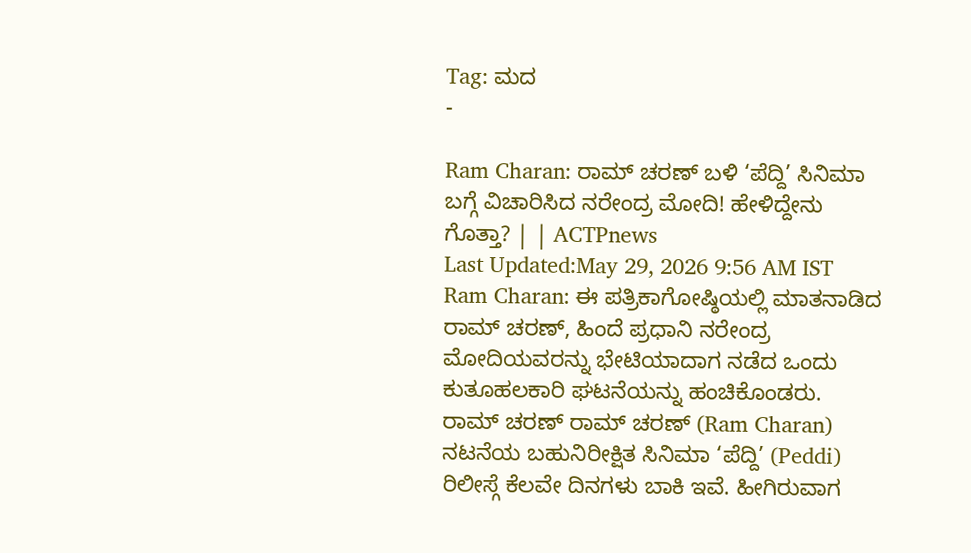Tag: ಮದ
-

Ram Charan: ರಾಮ್ ಚರಣ್ ಬಳಿ ‘ಪೆದ್ದಿ’ ಸಿನಿಮಾ ಬಗ್ಗೆ ವಿಚಾರಿಸಿದ ನರೇಂದ್ರ ಮೋದಿ! ಹೇಳಿದ್ದೇನು ಗೊತ್ತಾ? | | ACTPnews
Last Updated:May 29, 2026 9:56 AM IST Ram Charan: ಈ ಪತ್ರಿಕಾಗೋಷ್ಠಿಯಲ್ಲಿ ಮಾತನಾಡಿದ ರಾಮ್ ಚರಣ್, ಹಿಂದೆ ಪ್ರಧಾನಿ ನರೇಂದ್ರ ಮೋದಿಯವರನ್ನು ಭೇಟಿಯಾದಾಗ ನಡೆದ ಒಂದು ಕುತೂಹಲಕಾರಿ ಘಟನೆಯನ್ನು ಹಂಚಿಕೊಂಡರು. ರಾಮ್ ಚರಣ್ ರಾಮ್ ಚರಣ್ (Ram Charan) ನಟನೆಯ ಬಹುನಿರೀಕ್ಷಿತ ಸಿನಿಮಾ ‘ಪೆದ್ದಿ’ (Peddi) ರಿಲೀಸ್ಗೆ ಕೆಲವೇ ದಿನಗಳು ಬಾಕಿ ಇವೆ. ಹೀಗಿರುವಾಗ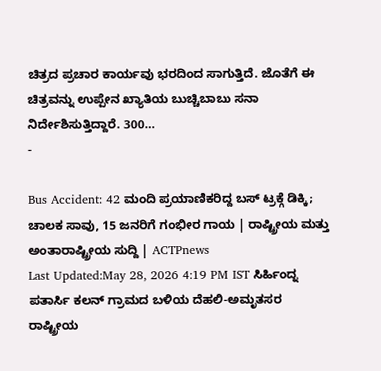ಚಿತ್ರದ ಪ್ರಚಾರ ಕಾರ್ಯವು ಭರದಿಂದ ಸಾಗುತ್ತಿದೆ. ಜೊತೆಗೆ ಈ ಚಿತ್ರವನ್ನು ಉಪ್ಪೇನ ಖ್ಯಾತಿಯ ಬುಚ್ಚಿಬಾಬು ಸನಾ ನಿರ್ದೇಶಿಸುತ್ತಿದ್ದಾರೆ. 300…
-

Bus Accident: 42 ಮಂದಿ ಪ್ರಯಾಣಿಕರಿದ್ದ ಬಸ್ ಟ್ರಕ್ಗೆ ಡಿಕ್ಕಿ; ಚಾಲಕ ಸಾವು, 15 ಜನರಿಗೆ ಗಂಭೀರ ಗಾಯ | ರಾಷ್ಟ್ರೀಯ ಮತ್ತು ಅಂತಾರಾಷ್ಟ್ರೀಯ ಸುದ್ದಿ | ACTPnews
Last Updated:May 28, 2026 4:19 PM IST ಸಿರ್ಹಿಂದ್ನ ಪತಾರ್ಸಿ ಕಲನ್ ಗ್ರಾಮದ ಬಳಿಯ ದೆಹಲಿ-ಅಮೃತಸರ ರಾಷ್ಟ್ರೀಯ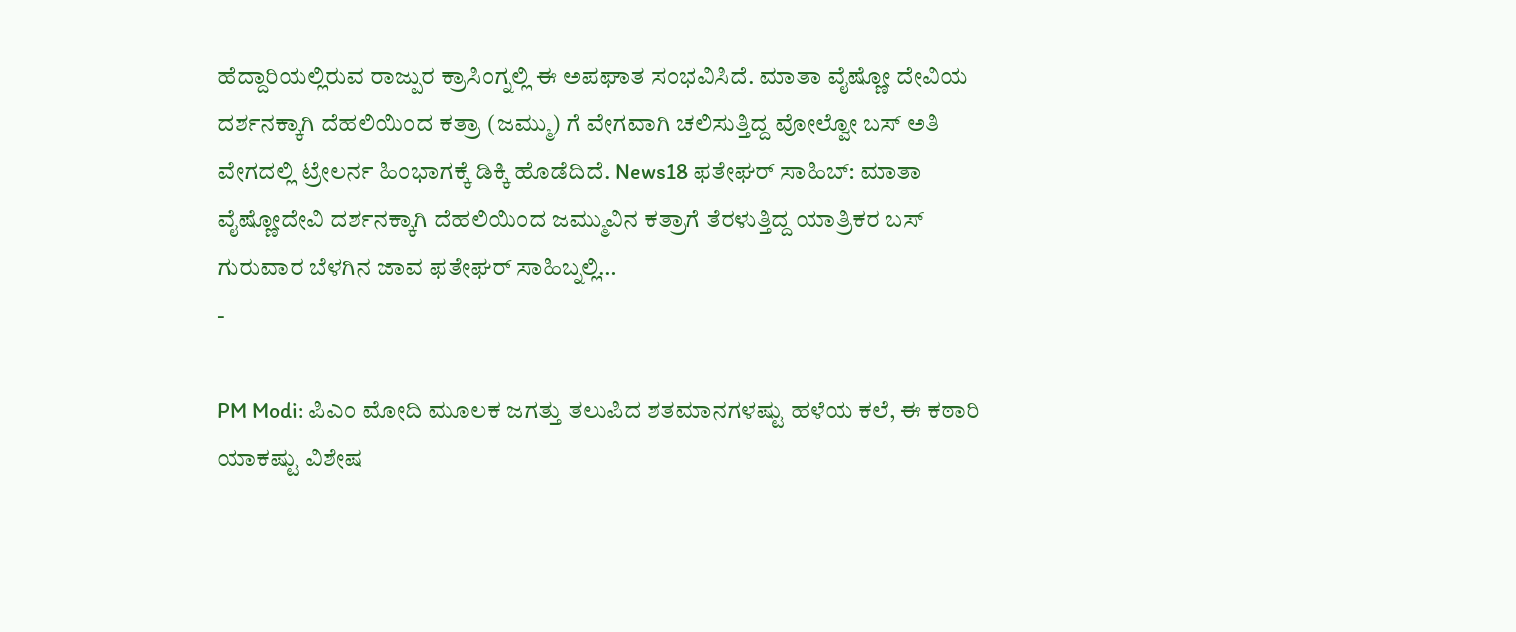ಹೆದ್ದಾರಿಯಲ್ಲಿರುವ ರಾಜ್ಪುರ ಕ್ರಾಸಿಂಗ್ನಲ್ಲಿ ಈ ಅಪಘಾತ ಸಂಭವಿಸಿದೆ. ಮಾತಾ ವೈಷ್ಣೋ ದೇವಿಯ ದರ್ಶನಕ್ಕಾಗಿ ದೆಹಲಿಯಿಂದ ಕತ್ರಾ (ಜಮ್ಮು) ಗೆ ವೇಗವಾಗಿ ಚಲಿಸುತ್ತಿದ್ದ ವೋಲ್ವೋ ಬಸ್ ಅತಿ ವೇಗದಲ್ಲಿ ಟ್ರೇಲರ್ನ ಹಿಂಭಾಗಕ್ಕೆ ಡಿಕ್ಕಿ ಹೊಡೆದಿದೆ. News18 ಫತೇಘರ್ ಸಾಹಿಬ್: ಮಾತಾ ವೈಷ್ಣೋದೇವಿ ದರ್ಶನಕ್ಕಾಗಿ ದೆಹಲಿಯಿಂದ ಜಮ್ಮುವಿನ ಕತ್ರಾಗೆ ತೆರಳುತ್ತಿದ್ದ ಯಾತ್ರಿಕರ ಬಸ್ ಗುರುವಾರ ಬೆಳಗಿನ ಜಾವ ಫತೇಘರ್ ಸಾಹಿಬ್ನಲ್ಲಿ…
-

PM Modi: ಪಿಎಂ ಮೋದಿ ಮೂಲಕ ಜಗತ್ತು ತಲುಪಿದ ಶತಮಾನಗಳಷ್ಟು ಹಳೆಯ ಕಲೆ, ಈ ಕಠಾರಿ ಯಾಕಷ್ಟು ವಿಶೇಷ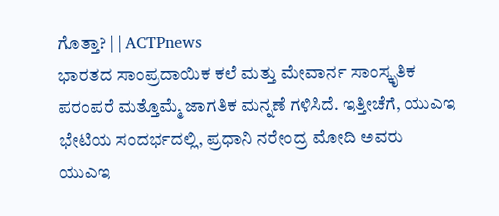ಗೊತ್ತಾ? | | ACTPnews
ಭಾರತದ ಸಾಂಪ್ರದಾಯಿಕ ಕಲೆ ಮತ್ತು ಮೇವಾರ್ನ ಸಾಂಸ್ಕೃತಿಕ ಪರಂಪರೆ ಮತ್ತೊಮ್ಮೆ ಜಾಗತಿಕ ಮನ್ನಣೆ ಗಳಿಸಿದೆ. ಇತ್ತೀಚೆಗೆ, ಯುಎಇ ಭೇಟಿಯ ಸಂದರ್ಭದಲ್ಲಿ, ಪ್ರಧಾನಿ ನರೇಂದ್ರ ಮೋದಿ ಅವರು ಯುಎಇ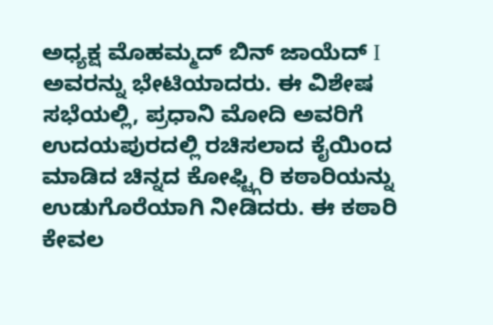ಅಧ್ಯಕ್ಷ ಮೊಹಮ್ಮದ್ ಬಿನ್ ಜಾಯೆದ್ I ಅವರನ್ನು ಭೇಟಿಯಾದರು. ಈ ವಿಶೇಷ ಸಭೆಯಲ್ಲಿ, ಪ್ರಧಾನಿ ಮೋದಿ ಅವರಿಗೆ ಉದಯಪುರದಲ್ಲಿ ರಚಿಸಲಾದ ಕೈಯಿಂದ ಮಾಡಿದ ಚಿನ್ನದ ಕೋಫ್ಟ್ಗಿರಿ ಕಠಾರಿಯನ್ನು ಉಡುಗೊರೆಯಾಗಿ ನೀಡಿದರು. ಈ ಕಠಾರಿ ಕೇವಲ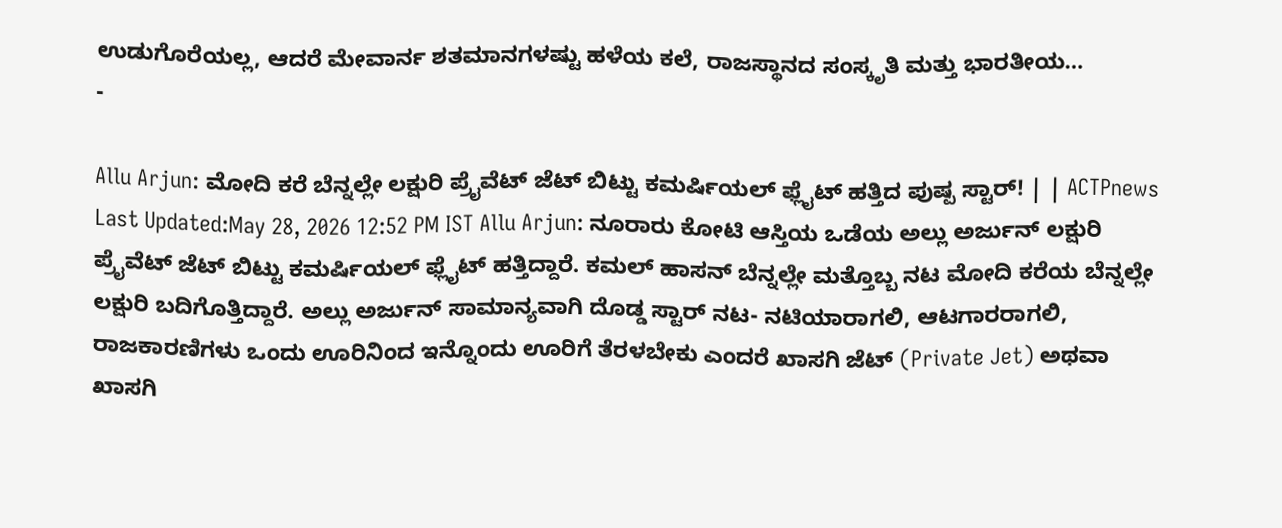ಉಡುಗೊರೆಯಲ್ಲ, ಆದರೆ ಮೇವಾರ್ನ ಶತಮಾನಗಳಷ್ಟು ಹಳೆಯ ಕಲೆ, ರಾಜಸ್ಥಾನದ ಸಂಸ್ಕೃತಿ ಮತ್ತು ಭಾರತೀಯ…
-

Allu Arjun: ಮೋದಿ ಕರೆ ಬೆನ್ನಲ್ಲೇ ಲಕ್ಷುರಿ ಪ್ರೈವೆಟ್ ಜೆಟ್ ಬಿಟ್ಟು ಕಮರ್ಷಿಯಲ್ ಫ್ಲೈಟ್ ಹತ್ತಿದ ಪುಷ್ಪ ಸ್ಟಾರ್! | | ACTPnews
Last Updated:May 28, 2026 12:52 PM IST Allu Arjun: ನೂರಾರು ಕೋಟಿ ಆಸ್ತಿಯ ಒಡೆಯ ಅಲ್ಲು ಅರ್ಜುನ್ ಲಕ್ಷುರಿ ಪ್ರೈವೆಟ್ ಜೆಟ್ ಬಿಟ್ಟು ಕಮರ್ಷಿಯಲ್ ಫ್ಲೈಟ್ ಹತ್ತಿದ್ದಾರೆ. ಕಮಲ್ ಹಾಸನ್ ಬೆನ್ನಲ್ಲೇ ಮತ್ತೊಬ್ಬ ನಟ ಮೋದಿ ಕರೆಯ ಬೆನ್ನಲ್ಲೇ ಲಕ್ಷುರಿ ಬದಿಗೊತ್ತಿದ್ದಾರೆ. ಅಲ್ಲು ಅರ್ಜುನ್ ಸಾಮಾನ್ಯವಾಗಿ ದೊಡ್ಡ ಸ್ಟಾರ್ ನಟ- ನಟಿಯಾರಾಗಲಿ, ಆಟಗಾರರಾಗಲಿ, ರಾಜಕಾರಣಿಗಳು ಒಂದು ಊರಿನಿಂದ ಇನ್ನೊಂದು ಊರಿಗೆ ತೆರಳಬೇಕು ಎಂದರೆ ಖಾಸಗಿ ಜೆಟ್ (Private Jet) ಅಥವಾ ಖಾಸಗಿ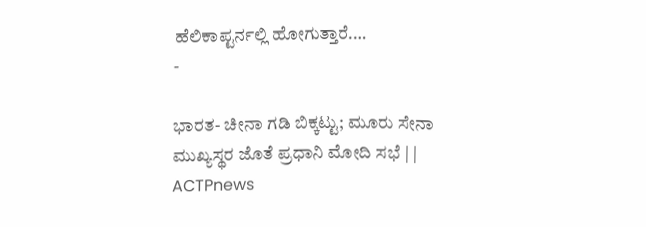ಹೆಲಿಕಾಪ್ಟರ್ನಲ್ಲಿ ಹೋಗುತ್ತಾರೆ.…
-

ಭಾರತ- ಚೀನಾ ಗಡಿ ಬಿಕ್ಕಟ್ಟು; ಮೂರು ಸೇನಾ ಮುಖ್ಯಸ್ಥರ ಜೊತೆ ಪ್ರಧಾನಿ ಮೋದಿ ಸಭೆ | | ACTPnews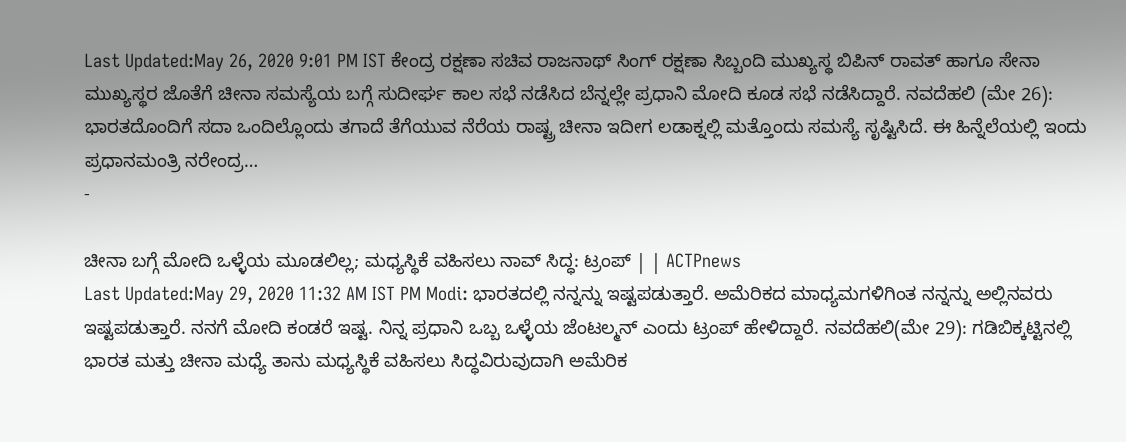Last Updated:May 26, 2020 9:01 PM IST ಕೇಂದ್ರ ರಕ್ಷಣಾ ಸಚಿವ ರಾಜನಾಥ್ ಸಿಂಗ್ ರಕ್ಷಣಾ ಸಿಬ್ಬಂದಿ ಮುಖ್ಯಸ್ಥ ಬಿಪಿನ್ ರಾವತ್ ಹಾಗೂ ಸೇನಾ ಮುಖ್ಯಸ್ಥರ ಜೊತೆಗೆ ಚೀನಾ ಸಮಸ್ಯೆಯ ಬಗ್ಗೆ ಸುದೀರ್ಘ ಕಾಲ ಸಭೆ ನಡೆಸಿದ ಬೆನ್ನಲ್ಲೇ ಪ್ರಧಾನಿ ಮೋದಿ ಕೂಡ ಸಭೆ ನಡೆಸಿದ್ದಾರೆ. ನವದೆಹಲಿ (ಮೇ 26): ಭಾರತದೊಂದಿಗೆ ಸದಾ ಒಂದಿಲ್ಲೊಂದು ತಗಾದೆ ತೆಗೆಯುವ ನೆರೆಯ ರಾಷ್ಟ್ರ ಚೀನಾ ಇದೀಗ ಲಡಾಕ್ನಲ್ಲಿ ಮತ್ತೊಂದು ಸಮಸ್ಯೆ ಸೃಷ್ಟಿಸಿದೆ. ಈ ಹಿನ್ನೆಲೆಯಲ್ಲಿ ಇಂದು ಪ್ರಧಾನಮಂತ್ರಿ ನರೇಂದ್ರ…
-

ಚೀನಾ ಬಗ್ಗೆ ಮೋದಿ ಒಳ್ಳೆಯ ಮೂಡಲಿಲ್ಲ; ಮಧ್ಯಸ್ಥಿಕೆ ವಹಿಸಲು ನಾವ್ ಸಿದ್ಧ: ಟ್ರಂಪ್ | | ACTPnews
Last Updated:May 29, 2020 11:32 AM IST PM Modi: ಭಾರತದಲ್ಲಿ ನನ್ನನ್ನು ಇಷ್ಟಪಡುತ್ತಾರೆ. ಅಮೆರಿಕದ ಮಾಧ್ಯಮಗಳಿಗಿಂತ ನನ್ನನ್ನು ಅಲ್ಲಿನವರು ಇಷ್ಟಪಡುತ್ತಾರೆ. ನನಗೆ ಮೋದಿ ಕಂಡರೆ ಇಷ್ಟ. ನಿನ್ನ ಪ್ರಧಾನಿ ಒಬ್ಬ ಒಳ್ಳೆಯ ಜೆಂಟಲ್ಮನ್ ಎಂದು ಟ್ರಂಪ್ ಹೇಳಿದ್ದಾರೆ. ನವದೆಹಲಿ(ಮೇ 29): ಗಡಿಬಿಕ್ಕಟ್ಟಿನಲ್ಲಿ ಭಾರತ ಮತ್ತು ಚೀನಾ ಮಧ್ಯೆ ತಾನು ಮಧ್ಯಸ್ಥಿಕೆ ವಹಿಸಲು ಸಿದ್ಧವಿರುವುದಾಗಿ ಅಮೆರಿಕ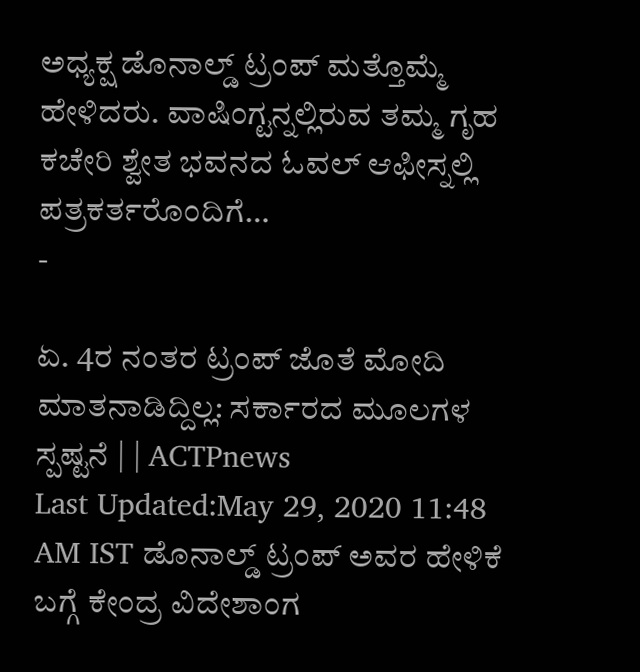ಅಧ್ಯಕ್ಷ ಡೊನಾಲ್ಡ್ ಟ್ರಂಪ್ ಮತ್ತೊಮ್ಮೆ ಹೇಳಿದರು. ವಾಷಿಂಗ್ಟನ್ನಲ್ಲಿರುವ ತಮ್ಮ ಗೃಹ ಕಚೇರಿ ಶ್ವೇತ ಭವನದ ಓವಲ್ ಆಫೀಸ್ನಲ್ಲಿ ಪತ್ರಕರ್ತರೊಂದಿಗೆ…
-

ಏ. 4ರ ನಂತರ ಟ್ರಂಪ್ ಜೊತೆ ಮೋದಿ ಮಾತನಾಡಿದ್ದಿಲ್ಲ: ಸರ್ಕಾರದ ಮೂಲಗಳ ಸ್ಪಷ್ಟನೆ | | ACTPnews
Last Updated:May 29, 2020 11:48 AM IST ಡೊನಾಲ್ಡ್ ಟ್ರಂಪ್ ಅವರ ಹೇಳಿಕೆ ಬಗ್ಗೆ ಕೇಂದ್ರ ವಿದೇಶಾಂಗ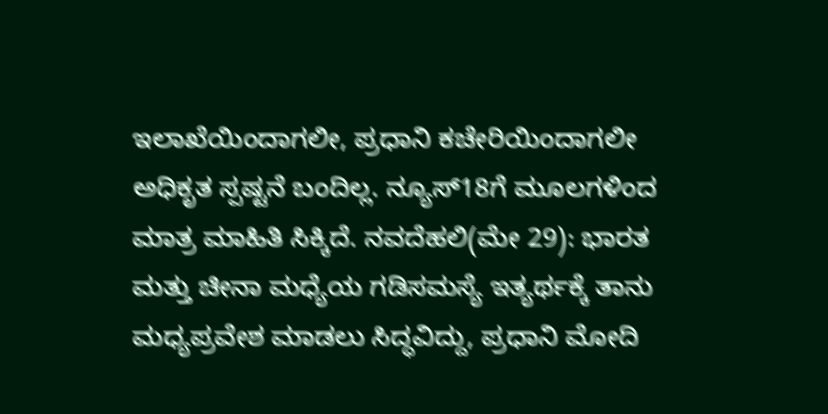ಇಲಾಖೆಯಿಂದಾಗಲೀ, ಪ್ರಧಾನಿ ಕಚೇರಿಯಿಂದಾಗಲೀ ಅಧಿಕೃತ ಸ್ಪಷ್ಟನೆ ಬಂದಿಲ್ಲ. ನ್ಯೂಸ್18ಗೆ ಮೂಲಗಳಿಂದ ಮಾತ್ರ ಮಾಹಿತಿ ಸಿಕ್ಕಿದೆ. ನವದೆಹಲಿ(ಮೇ 29): ಭಾರತ ಮತ್ತು ಚೀನಾ ಮಧ್ಯೆಯ ಗಡಿಸಮಸ್ಯೆ ಇತ್ಯರ್ಥಕ್ಕೆ ತಾನು ಮಧ್ಯಪ್ರವೇಶ ಮಾಡಲು ಸಿದ್ಧವಿದ್ದು, ಪ್ರಧಾನಿ ಮೋದಿ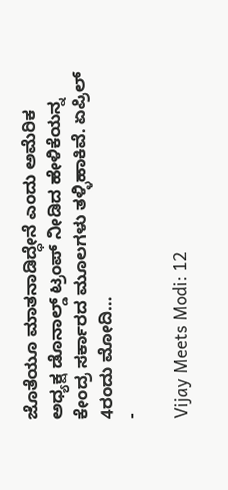ಜೊತೆಯೂ ಮಾತನಾಡಿದ್ಧೇನೆ ಎಂದು ಅಮೆರಿಕ ಅಧ್ಯಕ್ಷ ಡೊನಾಲ್ಡ್ ಟ್ರಂಪ್ ನೀಡಿದ ಹೇಳಿಕೆಯನ್ನ ಕೇಂದ್ರ ಸರ್ಕಾರದ ಮೂಲಗಳು ತಳ್ಳಿಹಾಕಿವೆ. ಏಪ್ರಿಲ್ 4ರಂದು ಮೋದಿ…
-

Vijay Meets Modi: 12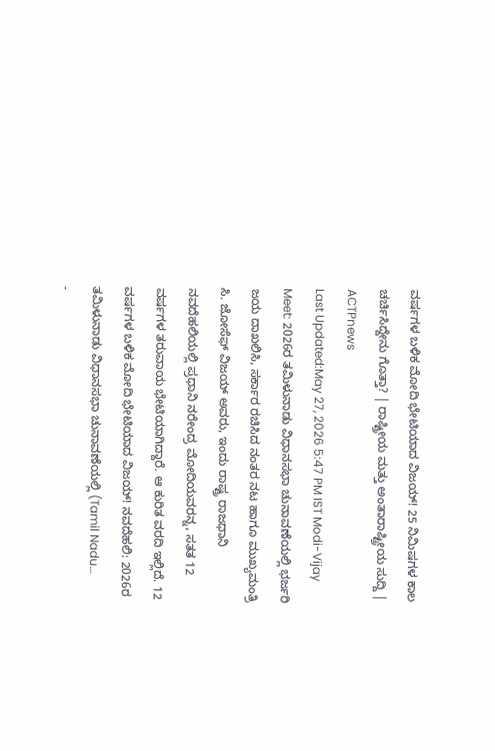ವರ್ಷಗಳ ಬಳಿಕ ಮೋದಿ ಭೇಟಿಯಾದ ವಿಜಯ್! 25 ನಿಮಿಷಗಳ ಕಾಲ ಚರ್ಚಿಸಿದ್ದೇನು ಗೊತ್ತಾ? | ರಾಷ್ಟ್ರೀಯ ಮತ್ತು ಅಂತಾರಾಷ್ಟ್ರೀಯ ಸುದ್ದಿ | ACTPnews
Last Updated:May 27, 2026 5:47 PM IST Modi-Vijay Meet: 2026ರ ತಮಿಳುನಾಡು ವಿಧಾನಸಭಾ ಚುನಾವಣೆಯಲ್ಲಿ ಭರ್ಜರಿ ಜಯ ದಾಖಲಿಸಿ, ಸರ್ಕಾರ ರಚಿಸಿದ ನಂತರ ನಟ ಹಾಗೂ ಮುಖ್ಯಮಂತ್ರಿ ಸಿ. ಜೋಸೆಫ್ ವಿಜಯ್ ಅವರು, ಇಂದು ರಾಷ್ಟ್ರ ರಾಜಧಾನಿ ನವದೆಹಲಿಯಲ್ಲಿ ಪ್ರಧಾನಿ ನರೇಂದ್ರ ಮೋದಿಯವರನ್ನ, ಸತತ 12 ವರ್ಷಗಳ ತರುವಾಯ ಭೇಟಿಯಾಗಿದ್ದಾರೆ. ಆ ಕುರಿತ ವರದಿ ಇಲ್ಲಿದೆ. 12 ವರ್ಷಗಳ ಬಳಿಕ ಮೋದಿ ಭೇಟಿಯಾದ ವಿಜಯ್! ನವದೆಹಲಿ: 2026ರ ತಮಿಳುನಾಡು ವಿಧಾನಸಭಾ ಚುನಾವಣೆಯಲ್ಲಿ (Tamil Nadu…
-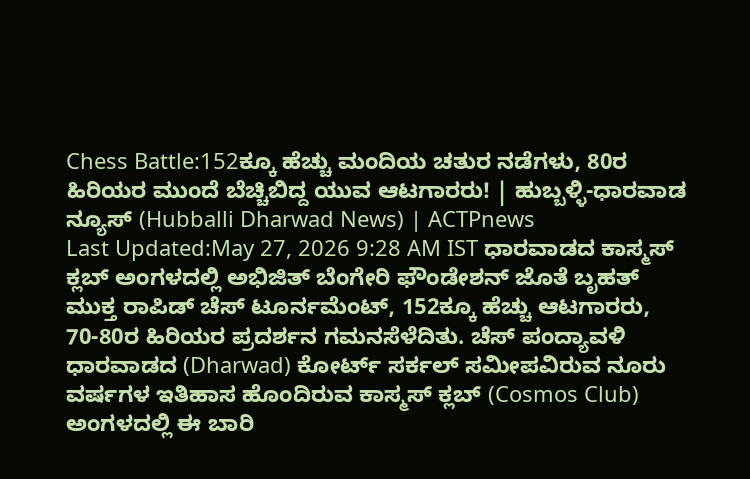Chess Battle:152ಕ್ಕೂ ಹೆಚ್ಚು ಮಂದಿಯ ಚತುರ ನಡೆಗಳು, 80ರ ಹಿರಿಯರ ಮುಂದೆ ಬೆಚ್ಚಿಬಿದ್ದ ಯುವ ಆಟಗಾರರು! | ಹುಬ್ಬಳ್ಳಿ-ಧಾರವಾಡ ನ್ಯೂಸ್ (Hubballi Dharwad News) | ACTPnews
Last Updated:May 27, 2026 9:28 AM IST ಧಾರವಾಡದ ಕಾಸ್ಮಸ್ ಕ್ಲಬ್ ಅಂಗಳದಲ್ಲಿ ಅಭಿಜಿತ್ ಬೆಂಗೇರಿ ಫೌಂಡೇಶನ್ ಜೊತೆ ಬೃಹತ್ ಮುಕ್ತ ರಾಪಿಡ್ ಚೆಸ್ ಟೂರ್ನಮೆಂಟ್, 152ಕ್ಕೂ ಹೆಚ್ಚು ಆಟಗಾರರು, 70-80ರ ಹಿರಿಯರ ಪ್ರದರ್ಶನ ಗಮನಸೆಳೆದಿತು. ಚೆಸ್ ಪಂದ್ಯಾವಳಿ ಧಾರವಾಡದ (Dharwad) ಕೋರ್ಟ್ ಸರ್ಕಲ್ ಸಮೀಪವಿರುವ ನೂರು ವರ್ಷಗಳ ಇತಿಹಾಸ ಹೊಂದಿರುವ ಕಾಸ್ಮಸ್ ಕ್ಲಬ್ (Cosmos Club) ಅಂಗಳದಲ್ಲಿ ಈ ಬಾರಿ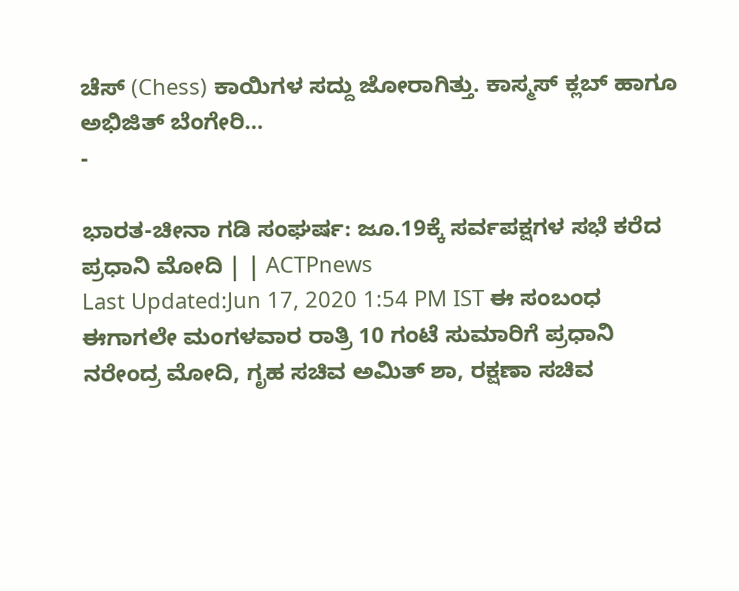ಚೆಸ್ (Chess) ಕಾಯಿಗಳ ಸದ್ದು ಜೋರಾಗಿತ್ತು. ಕಾಸ್ಮಸ್ ಕ್ಲಬ್ ಹಾಗೂ ಅಭಿಜಿತ್ ಬೆಂಗೇರಿ…
-

ಭಾರತ-ಚೀನಾ ಗಡಿ ಸಂಘರ್ಷ: ಜೂ.19ಕ್ಕೆ ಸರ್ವಪಕ್ಷಗಳ ಸಭೆ ಕರೆದ ಪ್ರಧಾನಿ ಮೋದಿ | | ACTPnews
Last Updated:Jun 17, 2020 1:54 PM IST ಈ ಸಂಬಂಧ ಈಗಾಗಲೇ ಮಂಗಳವಾರ ರಾತ್ರಿ 10 ಗಂಟೆ ಸುಮಾರಿಗೆ ಪ್ರಧಾನಿ ನರೇಂದ್ರ ಮೋದಿ, ಗೃಹ ಸಚಿವ ಅಮಿತ್ ಶಾ, ರಕ್ಷಣಾ ಸಚಿವ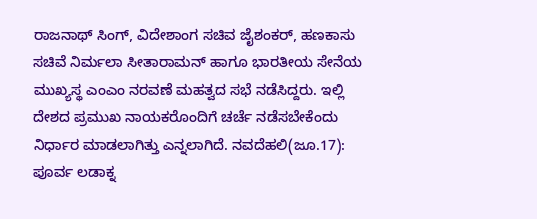ರಾಜನಾಥ್ ಸಿಂಗ್, ವಿದೇಶಾಂಗ ಸಚಿವ ಜೈಶಂಕರ್, ಹಣಕಾಸು ಸಚಿವೆ ನಿರ್ಮಲಾ ಸೀತಾರಾಮನ್ ಹಾಗೂ ಭಾರತೀಯ ಸೇನೆಯ ಮುಖ್ಯಸ್ಥ ಎಂಎಂ ನರವಣೆ ಮಹತ್ವದ ಸಭೆ ನಡೆಸಿದ್ದರು. ಇಲ್ಲಿ ದೇಶದ ಪ್ರಮುಖ ನಾಯಕರೊಂದಿಗೆ ಚರ್ಚೆ ನಡೆಸಬೇಕೆಂದು ನಿರ್ಧಾರ ಮಾಡಲಾಗಿತ್ತು ಎನ್ನಲಾಗಿದೆ. ನವದೆಹಲಿ(ಜೂ.17): ಪೂರ್ವ ಲಡಾಕ್ನ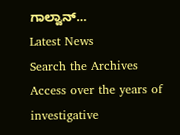ಗಾಲ್ವಾನ್…
Latest News
Search the Archives
Access over the years of investigative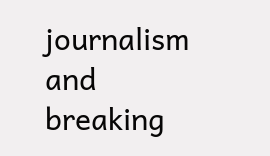journalism and breaking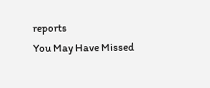reports
You May Have Missed